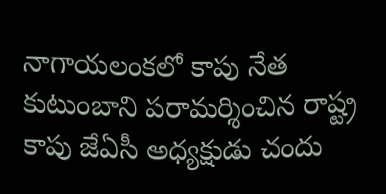నాగాయలంకలో కాపు నేత కుటుంబాని పరామర్శించిన రాష్ట్ర కాపు జేఏసీ అధ్యక్షుడు చందు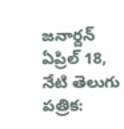జనార్దన్
ఏప్రిల్ 18, నేటి తెలుగు పత్రిక: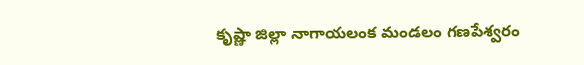కృష్ణా జిల్లా నాగాయలంక మండలం గణపేశ్వరం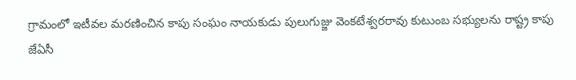గ్రామంలో ఇటీవల మరణించిన కాపు సంఘం నాయకుడు పులుగుజ్జు వెంకటేశ్వరరావు కుటుంబ సభ్యులను రాష్ట్ర కాపు జేఏసీ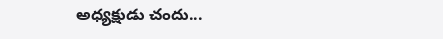అధ్యక్షుడు చందు...